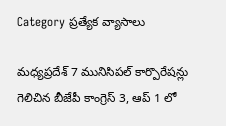Category ప్రత్యేక వ్యాసాలు

మధ్యప్రదేశ్‌ 7 మునిసిపల్‌ ‌కార్పొరేషన్లు గెలిచిన బీజేపీ కాంగ్రెస్‌ 3, ఆప్‌ 1 లో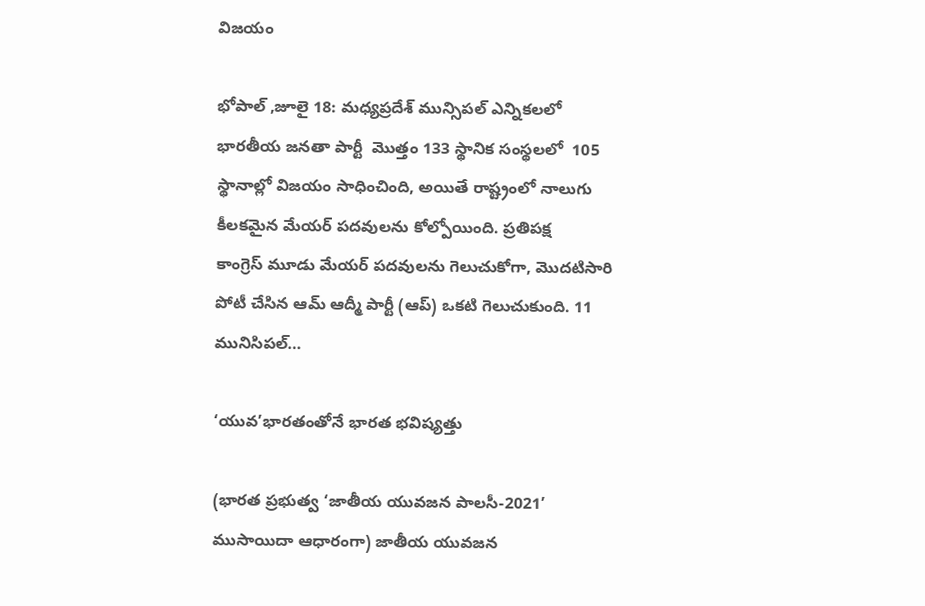విజయం

భోపాల్‌ ,జూలై 18: మధ్యప్రదేశ్‌ ‌మున్సిపల్‌ ఎన్నికలలో భారతీయ జనతా పార్టీ  మొత్తం 133 స్థానిక సంస్థలలో  105 స్థానాల్లో విజయం సాధించింది, అయితే రాష్ట్రంలో నాలుగు కీలకమైన మేయర్‌ ‌పదవులను కోల్పోయింది. ప్రతిపక్ష కాంగ్రెస్‌ ‌మూడు మేయర్‌ ‌పదవులను గెలుచుకోగా, మొదటిసారి పోటీ చేసిన ఆమ్‌ ఆద్మీ పార్టీ (ఆప్‌) ఒకటి గెలుచుకుంది. 11 మునిసిపల్‌…

‘యువ’భారతంతోనే భారత భవిష్యత్తు

(భారత ప్రభుత్వ ‘జాతీయ యువజన పాలసీ-2021’ ముసాయిదా ఆధారంగా) జాతీయ యువజన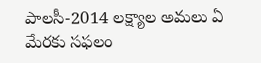పాలసీ-2014 లక్ష్యాల అమలు ఏ మేరకు సఫలం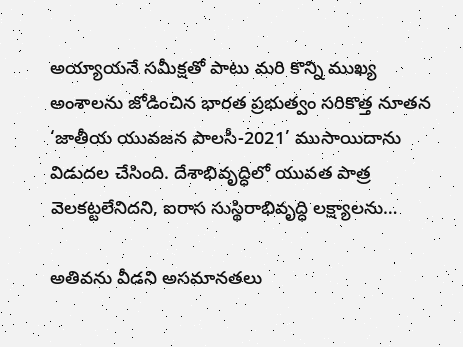అయ్యాయనే సమీక్షతో పాటు మరి కొన్ని ముఖ్య అంశాలను జోడించిన భారత ప్రభుత్వం సరికొత్త నూతన ‘జాతీయ యువజన పాలసీ-2021’ ముసాయిదాను విడుదల చేసింది. దేశాభివృద్ధిలో యువత పాత్ర వెలకట్టలేనిదని, ఐరాస సుస్థిరాభివృద్ధి లక్ష్యాలను…

అతివను వీడని అసమానతలు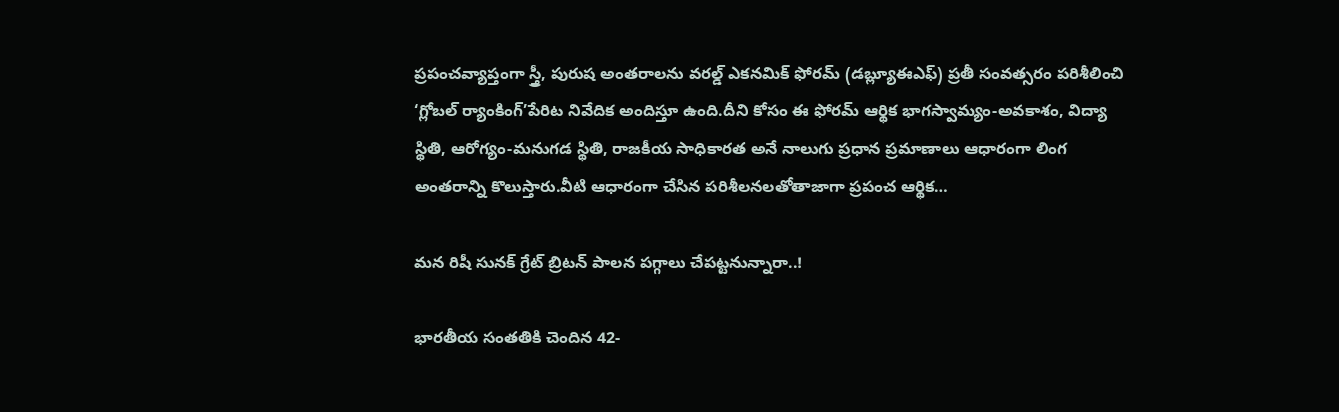ప్రపంచవ్యాప్తంగా స్త్రీ, పురుష అంతరాలను వరల్డ్ ఎకనమిక్‌ ‌ఫోరమ్‌ (డబ్ల్యూఈఎఫ్‌) ప్రతీ సంవత్సరం పరిశీలించి ‘గ్లోబల్‌ ‌ర్యాంకింగ్‌’పేరిట నివేదిక అందిస్తూ ఉంది.దీని కోసం ఈ ఫోరమ్‌ ఆర్థిక భాగస్వామ్యం-అవకాశం, విద్యా స్థితి, ఆరోగ్యం-మనుగడ స్థితి, రాజకీయ సాధికారత అనే నాలుగు ప్రధాన ప్రమాణాలు ఆధారంగా లింగ అంతరాన్ని కొలుస్తారు.వీటి ఆధారంగా చేసిన పరిశీలనలతోతాజాగా ప్రపంచ ఆర్థిక…

మన రిషీ సునక్‌ ‌గ్రేట్‌ ‌బ్రిటన్‌ ‌పాలన పగ్గాలు చేపట్టనున్నారా..!

భారతీయ సంతతికి చెందిన 42-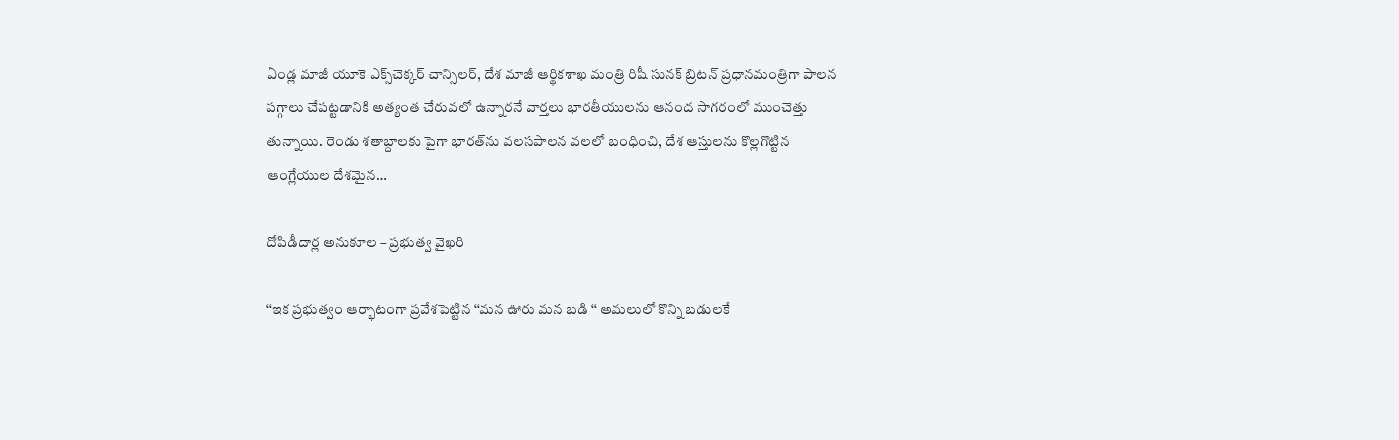ఏండ్ల మాజీ యూకె ఎక్స్‌చెక్కర్‌ ‌చాన్సిలర్‌, దేశ మాజీ ఆర్థికశాఖ మంత్రి రిషీ సునక్‌ ‌బ్రిటన్‌ ‌ప్రధానమంత్రిగా పాలన పగ్గాలు చేపట్టడానికి అత్యంత చేరువలో ఉన్నారనే వార్తలు భారతీయులను ఆనంద సాగరంలో ముంచెత్తు తున్నాయి. రెండు శతాబ్దాలకు పైగా భారత్‌ను వలసపాలన వలలో బంధించి, దేశ ఆస్తులను కొల్లగొట్టిన ఆంగ్లేయుల దేశమైన…

దోపిడీదార్ల అనుకూల – ప్రభుత్వ వైఖరి

‘‘ఇక ప్రభుత్వం ఆర్భాటంగా ప్రవేశపెట్టిన ‘‘మన ఊరు మన బడి ‘‘ అమలులో కొన్ని బడులకే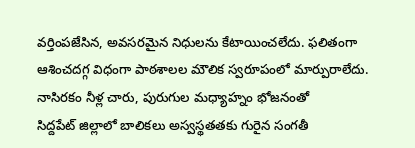వర్తింపజేసిన, అవసరమైన నిధులను కేటాయించలేదు. ఫలితంగా ఆశించదగ్గ విధంగా పాఠశాలల మౌలిక స్వరూపంలో మార్పురాలేదు. నాసిరకం నీళ్ల చారు, పురుగుల మధ్యాహ్నం భోజనంతో సిద్దపేట్‌ ‌జిల్లాలో బాలికలు అస్వస్థతతకు గురైన సంగతీ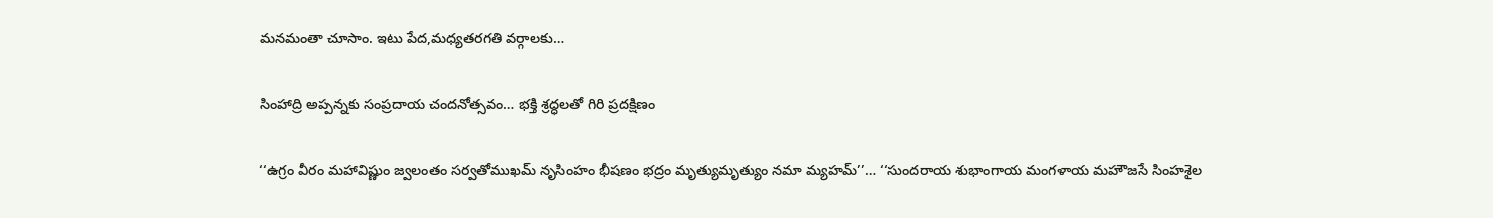మనమంతా చూసాం. ఇటు పేద,మధ్యతరగతి వర్గాలకు…

సింహాద్రి అప్పన్నకు సంప్రదాయ చందనోత్సవం… భక్తి శ్రద్ధలతో గిరి ప్రదక్షిణం

‘‘ఉగ్రం వీరం మహావిష్ణుం జ్వలంతం సర్వతోముఖమ్‌ ‌నృసింహం భీషణం భద్రం మృత్యుమృత్యుం నమా మ్యహమ్‌’’… ‘‘సుందరాయ శుభాంగాయ మంగళాయ మహౌజసే సింహశైల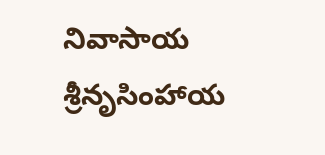నివాసాయ శ్రీనృసింహాయ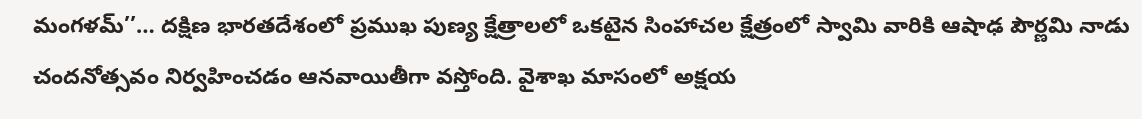మంగళమ్‌’’… దక్షిణ భారతదేశంలో ప్రముఖ పుణ్య క్షేత్రాలలో ఒకటైన సింహాచల క్షేత్రంలో స్వామి వారికి ఆషాఢ పౌర్ణమి నాడు చందనోత్సవం నిర్వహించడం ఆనవాయితీగా వస్తోంది. వైశాఖ మాసంలో అక్షయ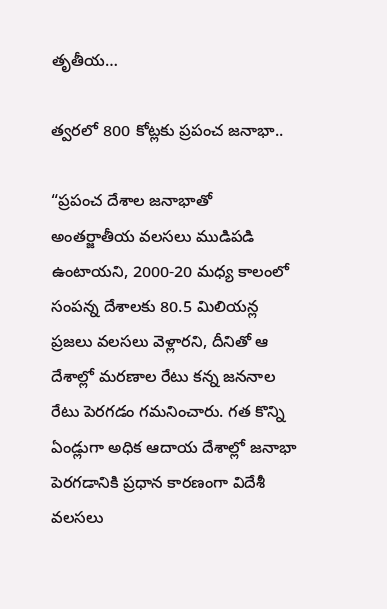తృతీయ…

త్వరలో 800 కోట్లకు ప్రపంచ జనాభా..

“ప్రపంచ దేశాల జనాభాతో అంతర్జాతీయ వలసలు ముడిపడి ఉంటాయని, 2000-20 మధ్య కాలంలో సంపన్న దేశాలకు 80.5 మిలియన్ల ప్రజలు వలసలు వెళ్లారని, దీనితో ఆ దేశాల్లో మరణాల రేటు కన్న జననాల రేటు పెరగడం గమనించారు. గత కొన్ని ఏండ్లుగా అధిక ఆదాయ దేశాల్లో జనాభా పెరగడానికి ప్రధాన కారణంగా విదేశీ వలసలు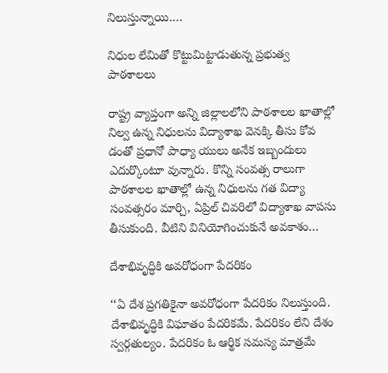నిలుస్తున్నాయి.…

నిధుల లేమితో కొట్టుమిట్టాడుతున్న ప్రభుత్వ పాఠశాలలు

రాష్ట్ర వ్యాప్తంగా అన్ని జిల్లాలలోని పాఠశాలల ఖాతాల్లో నిల్వ ఉన్న నిధులను విద్యాశాఖ వెనక్కి తీసు కోవ డంతో ప్రధానో పాధ్యా యులు అనేక ఇబ్బందులు ఎదుర్కొంటూ వున్నారు. కొన్ని సంవత్స రాలుగా పాఠశాలల ఖాతాల్లో ఉన్న నిధులను గత విద్యా సంవత్సరం మార్చి, ఏప్రిల్‌ ‌చివరిలో విద్యాశాఖ వాపసు తీసుకుంది. వీటిని వినియోగించుకునే అవకాశం…

దేశాభివృద్ధికి అవరోధంగా పేదరికం

‘‘ఏ ‌దేశ ప్రగతికైనా అవరోధంగా పేదరికం నిలుస్తుంది. దేశాభివృద్ధికి విఘాతం పేదరికమే. పేదరికం లేని దేశం స్వర్గతుల్యం. పేదరికం ఓ ఆర్థిక సమస్య మాత్రమే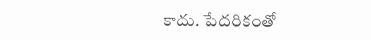కాదు. పేదరికంతో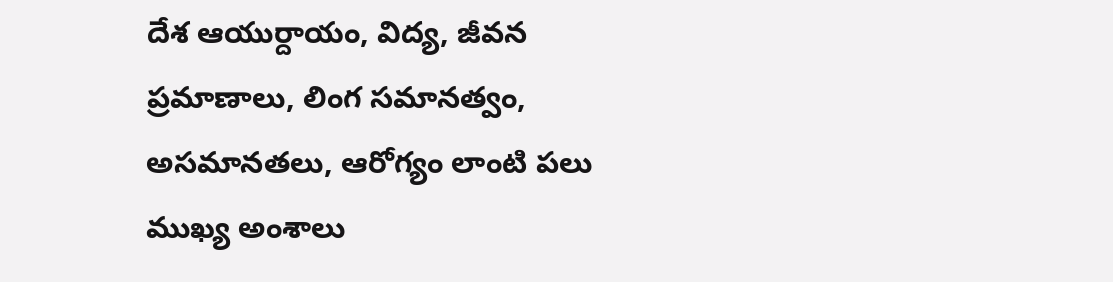దేశ ఆయుర్దాయం, విద్య, జీవన ప్రమాణాలు, లింగ సమానత్వం, అసమానతలు, ఆరోగ్యం లాంటి పలు ముఖ్య అంశాలు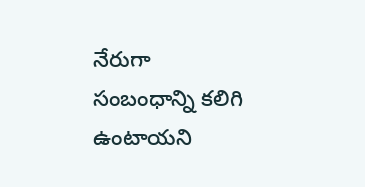నేరుగా సంబంధాన్ని కలిగి ఉంటాయని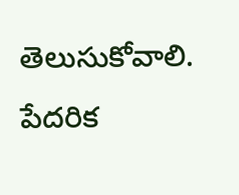తెలుసుకోవాలి. పేదరిక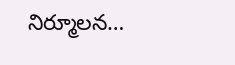నిర్మూలన…